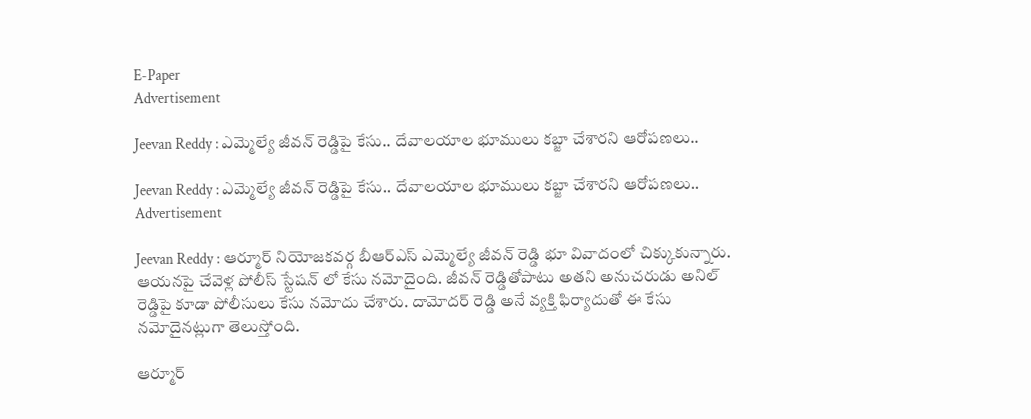E-Paper
Advertisement

Jeevan Reddy : ఎమ్మెల్యే జీవన్ రెడ్డిపై కేసు.. దేవాలయాల భూములు కబ్జా చేశారని ఆరోపణలు..

Jeevan Reddy : ఎమ్మెల్యే జీవన్ రెడ్డిపై కేసు.. దేవాలయాల భూములు కబ్జా చేశారని ఆరోపణలు..
Advertisement

Jeevan Reddy : ఆర్మూర్ నియోజకవర్గ బీఆర్ఎస్ ఎమ్మెల్యే జీవన్ రెడ్డి భూ వివాదంలో చిక్కుకున్నారు. ఆయనపై చేవెళ్ల పోలీస్ స్టేషన్ లో కేసు నమోదైంది. జీవన్ రెడ్డితోపాటు అతని అనుచరుడు అనిల్ రెడ్డిపై కూడా పోలీసులు కేసు నమోదు చేశారు. దామోదర్ రెడ్డి అనే వ్యక్తి ఫిర్యాదుతో ఈ కేసు నమోదైనట్లుగా తెలుస్తోంది.

ఆర్మూర్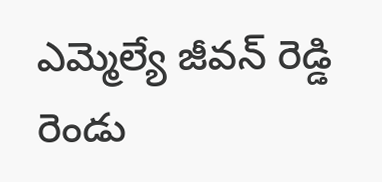ఎమ్మెల్యే జీవన్ రెడ్డి రెండు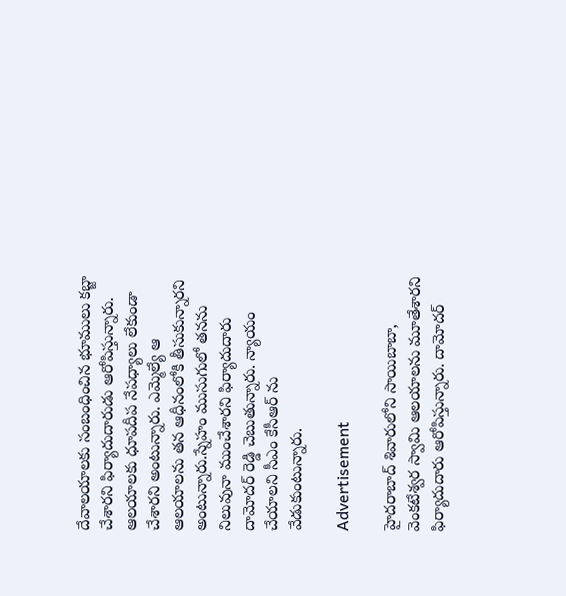దేవాలయాలకు సంబంధించిన భూములు కబ్జా చేశారని ఫిర్యాదుదారుడు ఆరోపిస్తున్నారు. ఆలయాలకు ధూపదీప నేపధ్యాలు లేకుండా చేశారని అంటున్నారు. ఎమ్మెల్యే ఆ ఆలయాలను తన ఆధీనంలోకి తీసుకున్నారని అంటున్నారు.స్నేహం ముసుగులో తనను నిలువునా ముంచేశారని ఫిర్యాదుదారు దామోదర్ రెడ్డి చెబుతున్నారు. న్యాయం చేయాలని సీఎం కేసీఆర్ ను వేడుకుంటున్నారు.

Advertisement

హైదరాబాద్ శివారులోని సాయిబాబా, వెంకటేశ్వర స్వామి ఆలయాలను మూతేశారని ఫిర్యాదుదారు ఆరోపిస్తున్నారు. దామోదర్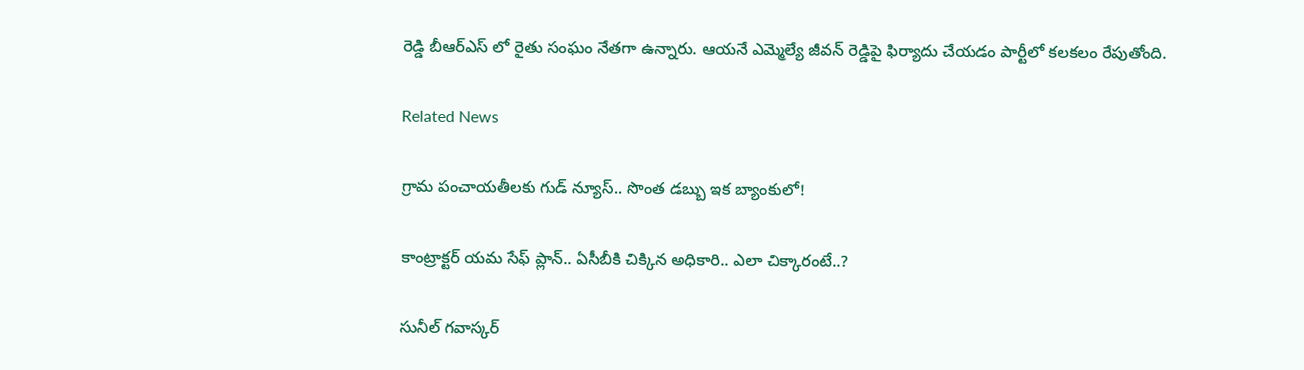రెడ్డి బీఆర్ఎస్ లో రైతు సంఘం నేతగా ఉన్నారు. ఆయనే ఎమ్మెల్యే జీవన్ రెడ్డిపై ఫిర్యాదు చేయడం పార్టీలో కలకలం రేపుతోంది.

Related News

గ్రామ పంచాయతీలకు గుడ్ న్యూస్.. సొంత డబ్బు ఇక బ్యాంకులో!

కాంట్రాక్టర్ యమ సేఫ్ ప్లాన్.. ఏసీబీకి చిక్కిన అధికారి.. ఎలా చిక్కారంటే..?

సునీల్ గవాస్కర్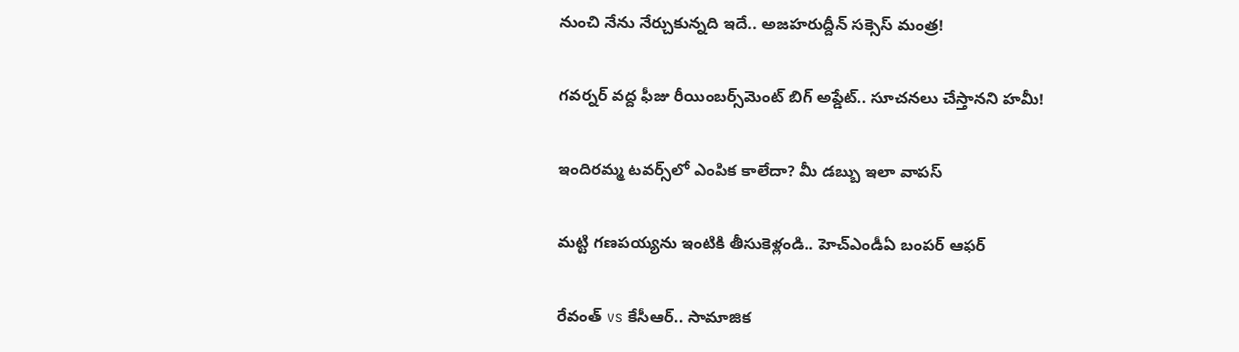నుంచి నేను నేర్చుకున్నది ఇదే.. అజహరుద్దీన్ సక్సెస్ మంత్ర!

గవర్నర్ వద్ద ఫీజు రీయింబర్స్‌మెంట్ బిగ్ అప్డేట్.. సూచనలు చేస్తానని హమీ!

ఇందిరమ్మ టవర్స్‌లో ఎంపిక కాలేదా? మీ డబ్బు ఇలా వాపస్

మట్టి గణపయ్యను ఇంటికి తీసుకెళ్లండి.. హెచ్ఎండీఏ బంపర్ ఆఫర్

రేవంత్ vs కేసీఆర్.. సామాజిక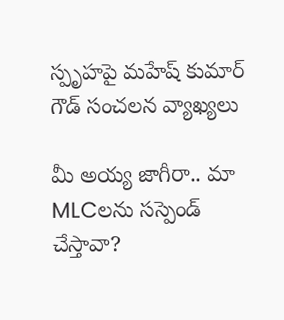స్పృహపై మహేష్ కుమార్ గౌడ్ సంచలన వ్యాఖ్యలు

మీ అయ్య జాగీరా.. మా MLCలను సస్పెండ్ చేస్తావా?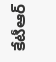కేటీఆర్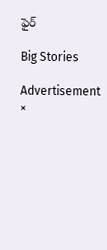ఫైర్

Big Stories

Advertisement
×